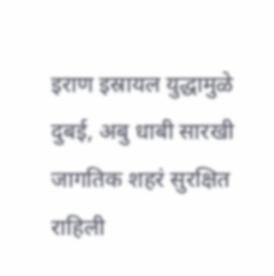इराण इस्रायल युद्धामुळे दुबई, अबु धाबी सारखी जागतिक शहरं सुरक्षित राहिली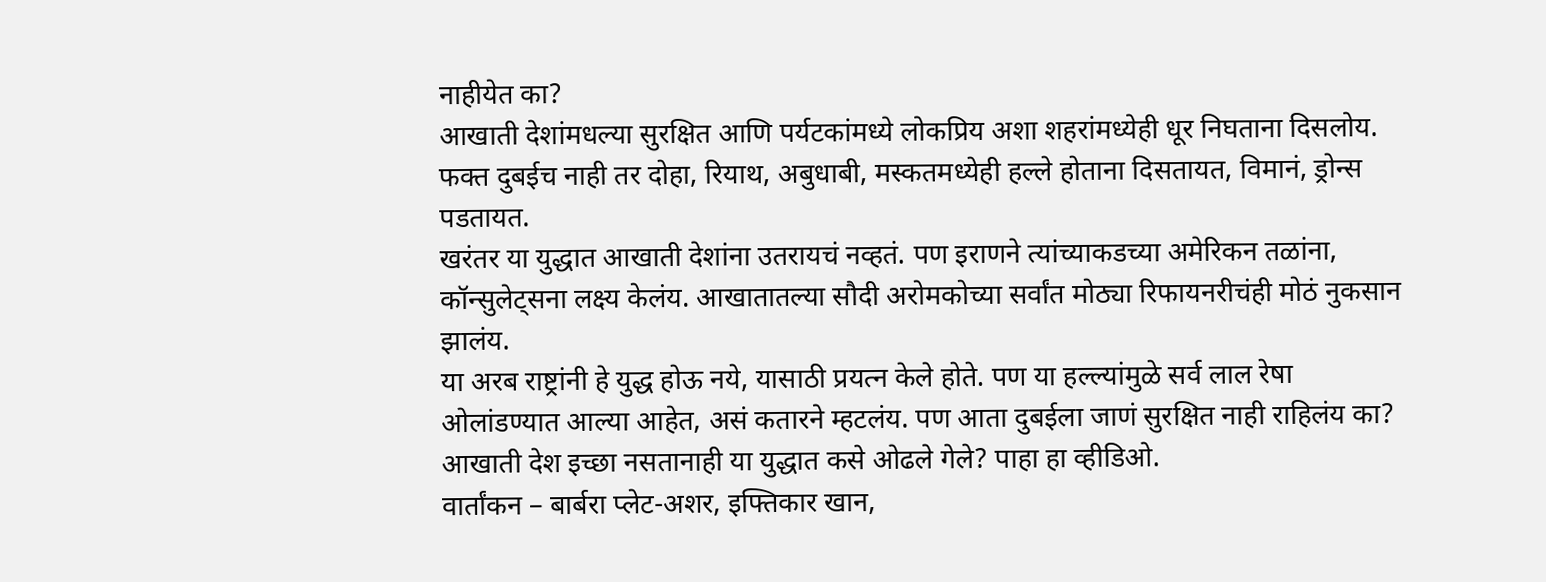नाहीयेत का?
आखाती देशांमधल्या सुरक्षित आणि पर्यटकांमध्ये लोकप्रिय अशा शहरांमध्येही धूर निघताना दिसलोय. फक्त दुबईच नाही तर दोहा, रियाथ, अबुधाबी, मस्कतमध्येही हल्ले होताना दिसतायत, विमानं, ड्रोन्स पडतायत.
खरंतर या युद्धात आखाती देशांना उतरायचं नव्हतं. पण इराणने त्यांच्याकडच्या अमेरिकन तळांना, कॉन्सुलेट्सना लक्ष्य केलंय. आखातातल्या सौदी अरोमकोच्या सर्वांत मोठ्या रिफायनरीचंही मोठं नुकसान झालंय.
या अरब राष्ट्रांनी हे युद्ध होऊ नये, यासाठी प्रयत्न केले होते. पण या हल्ल्यांमुळे सर्व लाल रेषा ओलांडण्यात आल्या आहेत, असं कतारने म्हटलंय. पण आता दुबईला जाणं सुरक्षित नाही राहिलंय का? आखाती देश इच्छा नसतानाही या युद्धात कसे ओढले गेले? पाहा हा व्हीडिओ.
वार्तांकन – बार्बरा प्लेट-अशर, इफ्तिकार खान,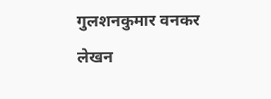गुलशनकुमार वनकर
लेखन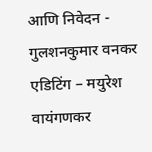आणि निवेदन - गुलशनकुमार वनकर
एडिटिंग – मयुरेश वायंगणकर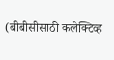(बीबीसीसाठी कलेक्टिव्ह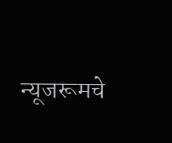न्यूजरूमचे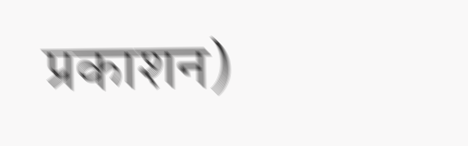प्रकाशन)